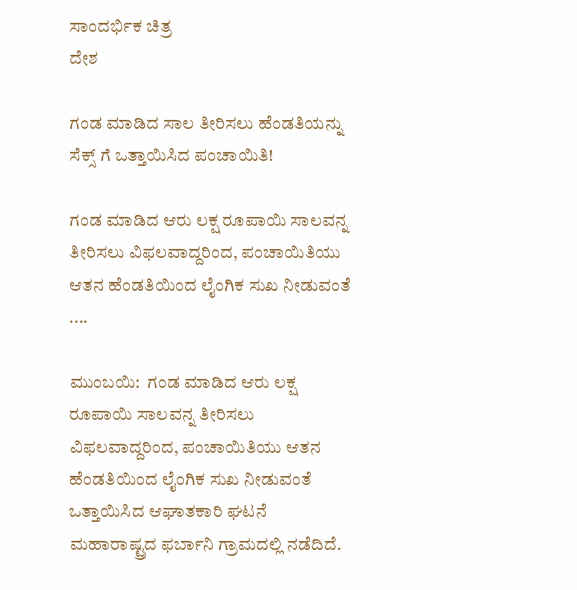ಸಾಂದರ್ಭಿಕ ಚಿತ್ರ
ದೇಶ

ಗಂಡ ಮಾಡಿದ ಸಾಲ ತೀರಿಸಲು ಹೆಂಡತಿಯನ್ನು ಸೆಕ್ಸ್ ಗೆ ಒತ್ತಾಯಿಸಿದ ಪಂಚಾಯಿತಿ!

ಗಂಡ ಮಾಡಿದ ಆರು ಲಕ್ಷ ರೂಪಾಯಿ ಸಾಲವನ್ನ ತೀರಿಸಲು ವಿಫಲವಾದ್ದರಿಂದ, ಪಂಚಾಯಿತಿಯು ಆತನ ಹೆಂಡತಿಯಿಂದ ಲೈಂಗಿಕ ಸುಖ ನೀಡುವಂತೆ ....

ಮುಂಬಯಿ:  ಗಂಡ ಮಾಡಿದ ಆರು ಲಕ್ಷ ರೂಪಾಯಿ ಸಾಲವನ್ನ ತೀರಿಸಲು ವಿಫಲವಾದ್ದರಿಂದ, ಪಂಚಾಯಿತಿಯು ಆತನ ಹೆಂಡತಿಯಿಂದ ಲೈಂಗಿಕ ಸುಖ ನೀಡುವಂತೆ ಒತ್ತಾಯಿಸಿದ ಆಘಾತಕಾರಿ ಘಟನೆ ಮಹಾರಾಷ್ಟ್ರದ ಫರ್ಬಾನಿ ಗ್ರಾಮದಲ್ಲಿ ನಡೆದಿದೆ.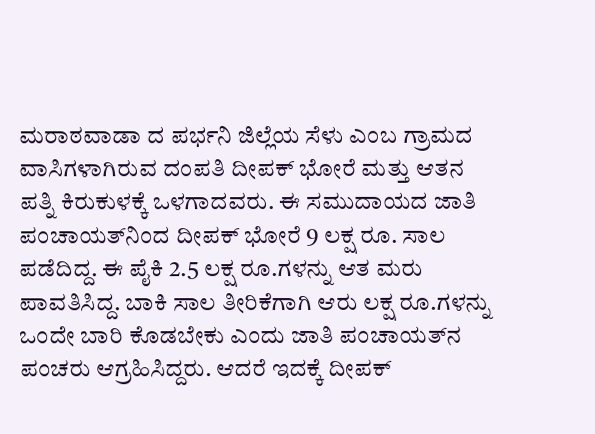ಮರಾಠವಾಡಾ ದ ಪರ್ಭನಿ ಜಿಲ್ಲೆಯ ಸೆಳು ಎಂಬ ಗ್ರಾಮದ ವಾಸಿಗಳಾಗಿರುವ ದಂಪತಿ ದೀಪಕ್‌ ಭೋರೆ ಮತ್ತು ಆತನ ಪತ್ನಿ ಕಿರುಕುಳಕ್ಕೆ ಒಳಗಾದವರು. ಈ ಸಮುದಾಯದ ಜಾತಿ ಪಂಚಾಯತ್‌ನಿಂದ ದೀಪಕ್‌ ಭೋರೆ 9 ಲಕ್ಷ ರೂ. ಸಾಲ ಪಡೆದಿದ್ದ. ಈ ಪೈಕಿ 2.5 ಲಕ್ಷ ರೂ.ಗಳನ್ನು ಆತ ಮರು ಪಾವತಿಸಿದ್ದ. ಬಾಕಿ ಸಾಲ ತೀರಿಕೆಗಾಗಿ ಆರು ಲಕ್ಷ ರೂ.ಗಳನ್ನು ಒಂದೇ ಬಾರಿ ಕೊಡಬೇಕು ಎಂದು ಜಾತಿ ಪಂಚಾಯತ್‌ನ ಪಂಚರು ಆಗ್ರಹಿಸಿದ್ದರು. ಆದರೆ ಇದಕ್ಕೆ ದೀಪಕ್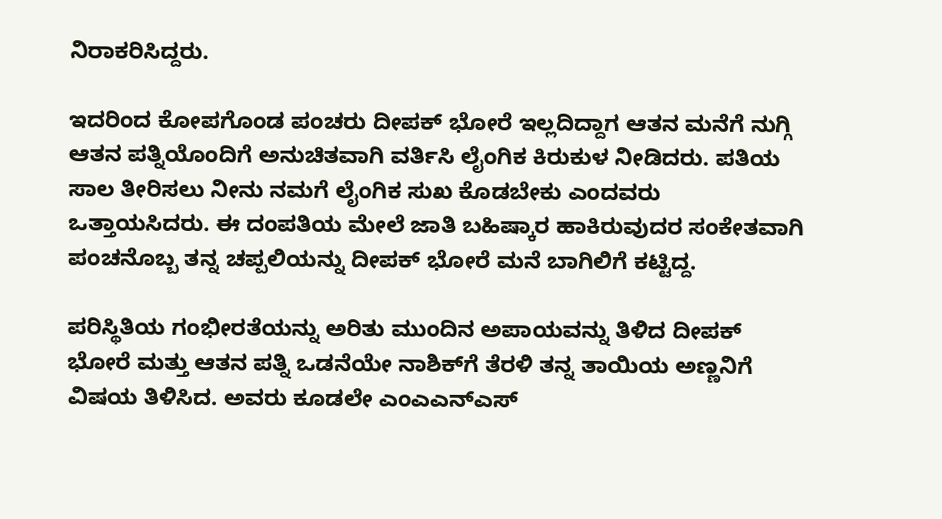ನಿರಾಕರಿಸಿದ್ದರು.

ಇದರಿಂದ ಕೋಪಗೊಂಡ ಪಂಚರು ದೀಪಕ್‌ ಭೋರೆ ಇಲ್ಲದಿದ್ದಾಗ ಆತನ ಮನೆಗೆ ನುಗ್ಗಿ ಆತನ ಪತ್ನಿಯೊಂದಿಗೆ ಅನುಚಿತವಾಗಿ ವರ್ತಿಸಿ ಲೈಂಗಿಕ ಕಿರುಕುಳ ನೀಡಿದರು. ಪತಿಯ ಸಾಲ ತೀರಿಸಲು ನೀನು ನಮಗೆ ಲೈಂಗಿಕ ಸುಖ ಕೊಡಬೇಕು ಎಂದವರು ಒತ್ತಾಯಸಿದರು. ಈ ದಂಪತಿಯ ಮೇಲೆ ಜಾತಿ ಬಹಿಷ್ಕಾರ ಹಾಕಿರುವುದರ ಸಂಕೇತವಾಗಿ ಪಂಚನೊಬ್ಬ ತನ್ನ ಚಪ್ಪಲಿಯನ್ನು ದೀಪಕ್‌ ಭೋರೆ ಮನೆ ಬಾಗಿಲಿಗೆ ಕಟ್ಟಿದ್ದ.

ಪರಿಸ್ಥಿತಿಯ ಗಂಭೀರತೆಯನ್ನು ಅರಿತು ಮುಂದಿನ ಅಪಾಯವನ್ನು ತಿಳಿದ ದೀಪಕ್‌ ಭೋರೆ ಮತ್ತು ಆತನ ಪತ್ನಿ ಒಡನೆಯೇ ನಾಶಿಕ್‌ಗೆ ತೆರಳಿ ತನ್ನ ತಾಯಿಯ ಅಣ್ಣನಿಗೆ ವಿಷಯ ತಿಳಿಸಿದ. ಅವರು ಕೂಡಲೇ ಎಂಎಎನ್‌ಎಸ್‌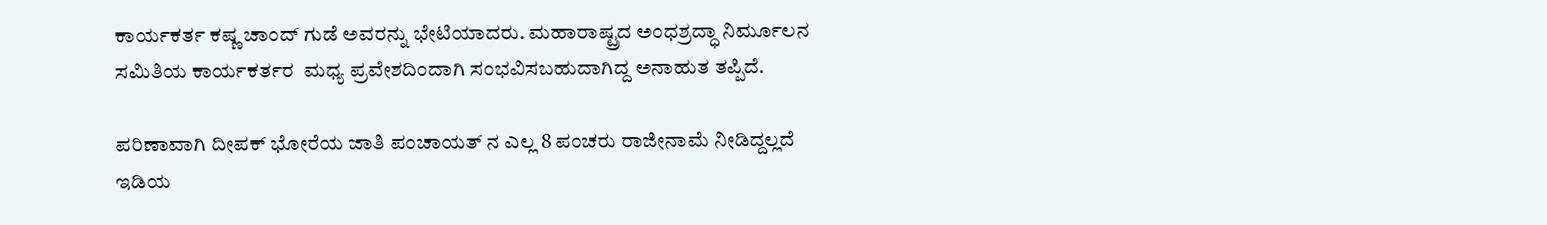ಕಾರ್ಯಕರ್ತ ಕಷ್ಣ ಚಾಂದ್‌ ಗುಡೆ ಅವರನ್ನು ಭೇಟಿಯಾದರು. ಮಹಾರಾಷ್ಟ್ರದ ಅಂಧಶ್ರದ್ಧಾ ನಿರ್ಮೂಲನ ಸಮಿತಿಯ ಕಾರ್ಯಕರ್ತರ  ಮಧ್ಯ ಪ್ರವೇಶದಿಂದಾಗಿ ಸಂಭವಿಸಬಹುದಾಗಿದ್ದ ಅನಾಹುತ ತಪ್ಪಿದೆ.

ಪರಿಣಾವಾಗಿ ದೀಪಕ್‌ ಭೋರೆಯ ಜಾತಿ ಪಂಚಾಯತ್‌ ನ ಎಲ್ಲ 8 ಪಂಚರು ರಾಜೀನಾಮೆ ನೀಡಿದ್ದಲ್ಲದೆ ಇಡಿಯ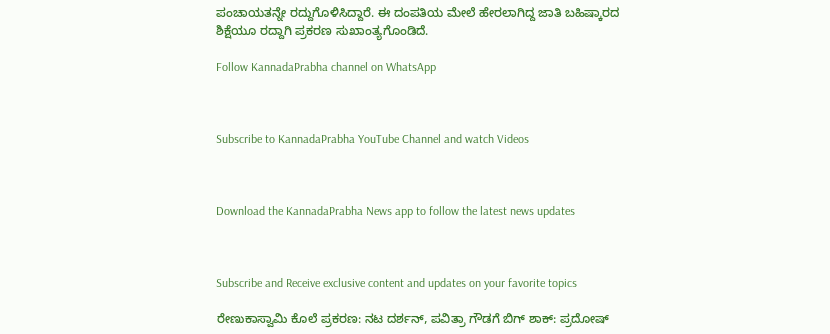ಪಂಚಾಯತನ್ನೇ ರದ್ದುಗೊಳಿಸಿದ್ದಾರೆ. ಈ ದಂಪತಿಯ ಮೇಲೆ ಹೇರಲಾಗಿದ್ದ ಜಾತಿ ಬಹಿಷ್ಕಾರದ ಶಿಕ್ಷೆಯೂ ರದ್ದಾಗಿ ಪ್ರಕರಣ ಸುಖಾಂತ್ಯಗೊಂಡಿದೆ.

Follow KannadaPrabha channel on WhatsApp



Subscribe to KannadaPrabha YouTube Channel and watch Videos



Download the KannadaPrabha News app to follow the latest news updates



Subscribe and Receive exclusive content and updates on your favorite topics

ರೇಣುಕಾಸ್ವಾಮಿ ಕೊಲೆ ಪ್ರಕರಣ: ನಟ ದರ್ಶನ್‌, ಪವಿತ್ರಾ ಗೌಡಗೆ ಬಿಗ್ ಶಾಕ್: ಪ್ರದೋಷ್‌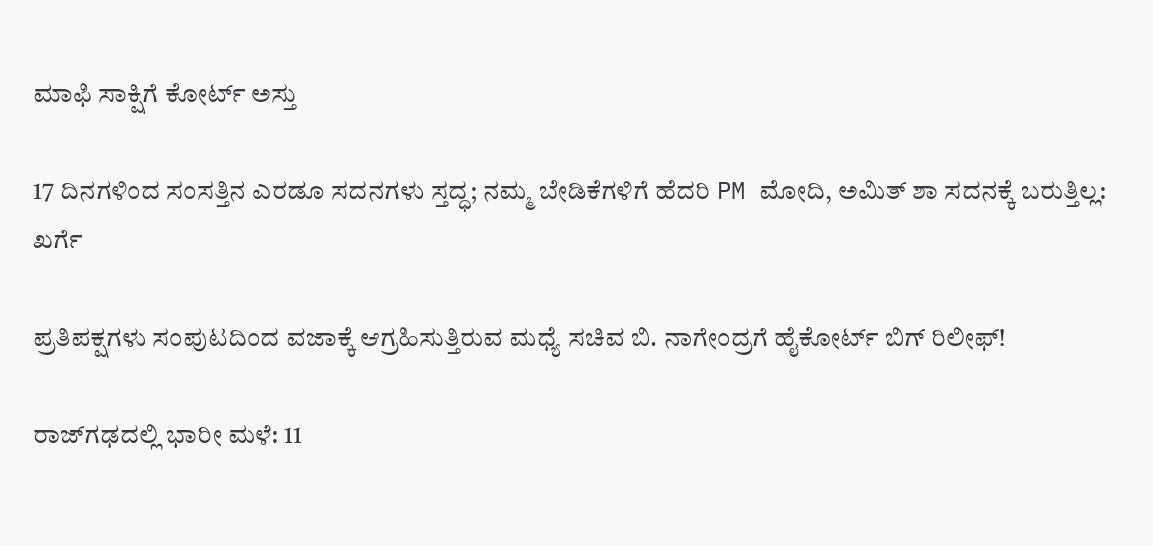ಮಾಫಿ ಸಾಕ್ಷಿಗೆ ಕೋರ್ಟ್‌ ಅಸ್ತು

17 ದಿನಗಳಿಂದ ಸಂಸತ್ತಿನ ಎರಡೂ ಸದನಗಳು ಸ್ತದ್ಧ; ನಮ್ಮ ಬೇಡಿಕೆಗಳಿಗೆ ಹೆದರಿ PM ಮೋದಿ, ಅಮಿತ್ ಶಾ ಸದನಕ್ಕೆ ಬರುತ್ತಿಲ್ಲ: ಖರ್ಗೆ

ಪ್ರತಿಪಕ್ಷಗಳು ಸಂಪುಟದಿಂದ ವಜಾಕ್ಕೆ ಆಗ್ರಹಿಸುತ್ತಿರುವ ಮಧ್ಯೆ ಸಚಿವ ಬಿ. ನಾಗೇಂದ್ರಗೆ ಹೈಕೋರ್ಟ್ ಬಿಗ್ ರಿಲೀಫ್!

ರಾಜ್‌ಗಢದಲ್ಲಿ ಭಾರೀ ಮಳೆ: 11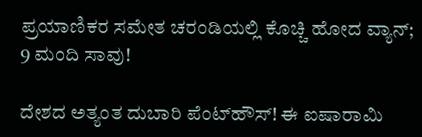ಪ್ರಯಾಣಿಕರ ಸಮೇತ ಚರಂಡಿಯಲ್ಲಿ ಕೊಚ್ಚಿ ಹೋದ ವ್ಯಾನ್; 9 ಮಂದಿ ಸಾವು!

ದೇಶದ ಅತ್ಯಂತ ದುಬಾರಿ ಪೆಂಟ್‌ಹೌಸ್! ಈ ಐಷಾರಾಮಿ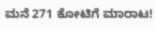ಮನೆ 271 ಕೋಟಿಗೆ ಮಾರಾಟ!